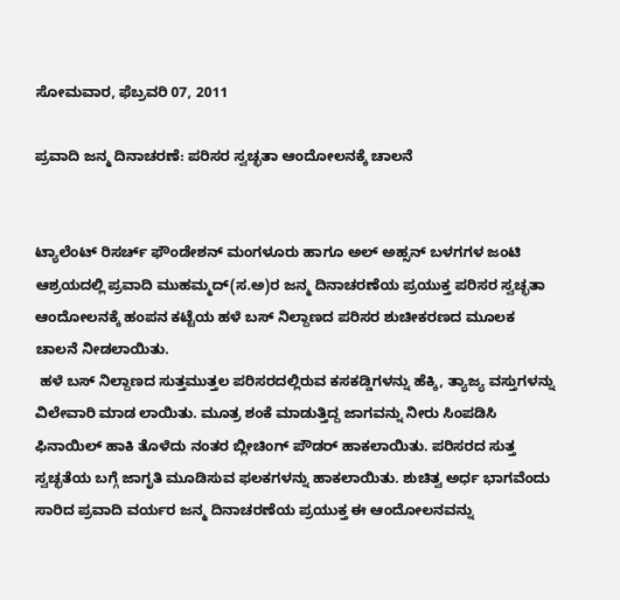ಸೋಮವಾರ, ಫೆಬ್ರವರಿ 07, 2011

ಪ್ರವಾದಿ ಜನ್ಮ ದಿನಾಚರಣೆ: ಪರಿಸರ ಸ್ವಚ್ಛತಾ ಆಂದೋಲನಕ್ಕೆ ಚಾಲನೆ


ಟ್ಯಾಲೆಂಟ್‌ ರಿಸರ್ಚ್‌ ಫೌಂಡೇಶನ್‌ ಮಂಗಳೂರು ಹಾಗೂ ಅಲ್‌ ಅಹ್ಸನ್‌ ಬಳಗಗಳ ಜಂಟಿ ಆಶ್ರಯದಲ್ಲಿ ಪ್ರವಾದಿ ಮುಹಮ್ಮದ್‌(ಸ.ಅ)ರ ಜನ್ಮ ದಿನಾಚರಣೆಯ ಪ್ರಯುಕ್ತ ಪರಿಸರ ಸ್ವಚ್ಛತಾ ಆಂದೋಲನಕ್ಕೆ ಹಂಪನ ಕಟ್ಟೆಯ ಹಳೆ ಬಸ್‌ ನಿಲ್ದಾಣದ ಪರಿಸರ ಶುಚೀಕರಣದ ಮೂಲಕ  ಚಾಲನೆ ನೀಡಲಾಯಿತು.
 ಹಳೆ ಬಸ್‌ ನಿಲ್ದಾಣದ ಸುತ್ತಮುತ್ತಲ ಪರಿಸರದಲ್ಲಿರುವ ಕಸಕಡ್ಡಿಗಳನ್ನು ಹೆಕ್ಕಿ, ತ್ಯಾಜ್ಯ ವಸ್ತುಗಳನ್ನು ವಿಲೇವಾರಿ ಮಾಡ ಲಾಯಿತು. ಮೂತ್ರ ಶಂಕೆ ಮಾಡುತ್ತಿದ್ದ ಜಾಗವನ್ನು ನೀರು ಸಿಂಪಡಿಸಿ ಫಿನಾಯಿಲ್‌ ಹಾಕಿ ತೊಳೆದು ನಂತರ ಬ್ಲೀಚಿಂಗ್‌ ಪೌಡರ್‌ ಹಾಕಲಾಯಿತು. ಪರಿಸರದ ಸುತ್ತ ಸ್ವಚ್ಛತೆಯ ಬಗ್ಗೆ ಜಾಗೃತಿ ಮೂಡಿಸುವ ಫಲಕಗಳನ್ನು ಹಾಕಲಾಯಿತು. ಶುಚಿತ್ವ ಅರ್ಧ ಭಾಗವೆಂದು ಸಾರಿದ ಪ್ರವಾದಿ ವರ್ಯರ ಜನ್ಮ ದಿನಾಚರಣೆಯ ಪ್ರಯುಕ್ತ ಈ ಆಂದೋಲನವನ್ನು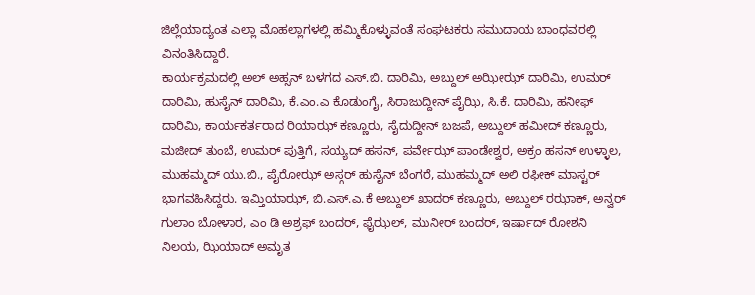ಜಿಲ್ಲೆಯಾದ್ಯಂತ ಎಲ್ಲಾ ಮೊಹಲ್ಲಾಗಳಲ್ಲಿ ಹಮ್ಮಿಕೊಳ್ಳುವಂತೆ ಸಂಘಟಕರು ಸಮುದಾಯ ಬಾಂಧವರಲ್ಲಿ ವಿನಂತಿಸಿದ್ದಾರೆ.
ಕಾರ್ಯಕ್ರಮದಲ್ಲಿ ಅಲ್‌ ಅಹ್ಸನ್‌ ಬಳಗದ ಎಸ್‌.ಬಿ. ದಾರಿಮಿ, ಅಬ್ದುಲ್‌ ಅಝೀಝ್‌ ದಾರಿಮಿ, ಉಮರ್‌ ದಾರಿಮಿ, ಹುಸೈನ್‌ ದಾರಿಮಿ, ಕೆ.ಎಂ.ಎ ಕೊಡುಂಗೈ, ಸಿರಾಜುದ್ದೀನ್‌ ಪೈಝಿ, ಸಿ.ಕೆ. ದಾರಿಮಿ, ಹನೀಫ್‌ ದಾರಿಮಿ, ಕಾರ್ಯಕರ್ತರಾದ ರಿಯಾಝ್‌ ಕಣ್ಣೂರು, ಸೈದುದ್ದೀನ್‌ ಬಜಪೆ, ಅಬ್ದುಲ್‌ ಹಮೀದ್‌ ಕಣ್ಣೂರು, ಮಜೀದ್‌ ತುಂಬೆ, ಉಮರ್‌ ಪುತ್ತಿಗೆ, ಸಯ್ಯದ್‌ ಹಸನ್‌, ಪರ್ವೇಝ್‌ ಪಾಂಡೇಶ್ವರ, ಅಕ್ರಂ ಹಸನ್‌ ಉಳ್ಳಾಲ, ಮುಹಮ್ಮದ್‌ ಯು.ಬಿ., ಪೈರೋಝ್‌ ಅಸ್ಗರ್‌ ಹುಸೈನ್‌ ಬೆಂಗರೆ, ಮುಹಮ್ಮದ್‌ ಅಲಿ ರಫೀಕ್‌ ಮಾಸ್ಟರ್‌ ಭಾಗವಹಿಸಿದ್ದರು. ಇಮ್ತಿಯಾಝ್‌, ಬಿ.ಎಸ್‌.ಎ.ಕೆ ಅಬ್ದುಲ್‌ ಖಾದರ್‌ ಕಣ್ಣೂರು, ಅಬ್ದುಲ್‌ ರಝಾಕ್‌, ಅನ್ವರ್‌ ಗುಲಾಂ ಬೋಳಾರ, ಎಂ ಡಿ ಅಶ್ರಫ್‌ ಬಂದರ್‌, ಫೈಝಲ್‌, ಮುನೀರ್‌ ಬಂದರ್‌, ಇರ್ಷಾದ್‌ ರೋಶನಿ ನಿಲಯ, ಝಿಯಾದ್‌ ಅಮೃತ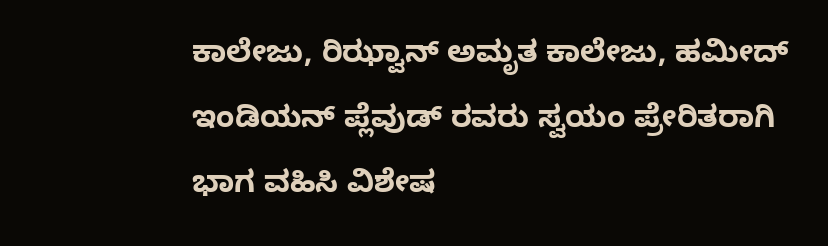ಕಾಲೇಜು, ರಿಝ್ವಾನ್‌ ಅಮೃತ ಕಾಲೇಜು, ಹಮೀದ್‌ ಇಂಡಿಯನ್‌ ಪ್ಲೆವುಡ್‌ ರವರು ಸ್ವಯಂ ಪ್ರೇರಿತರಾಗಿ ಭಾಗ ವಹಿಸಿ ವಿಶೇಷ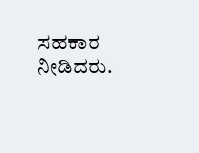ಸಹಕಾರ ನೀಡಿದರು.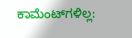ಕಾಮೆಂಟ್‌ಗಳಿಲ್ಲ: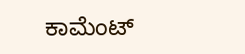ಕಾಮೆಂಟ್‌‌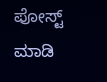ಪೋಸ್ಟ್‌ ಮಾಡಿ